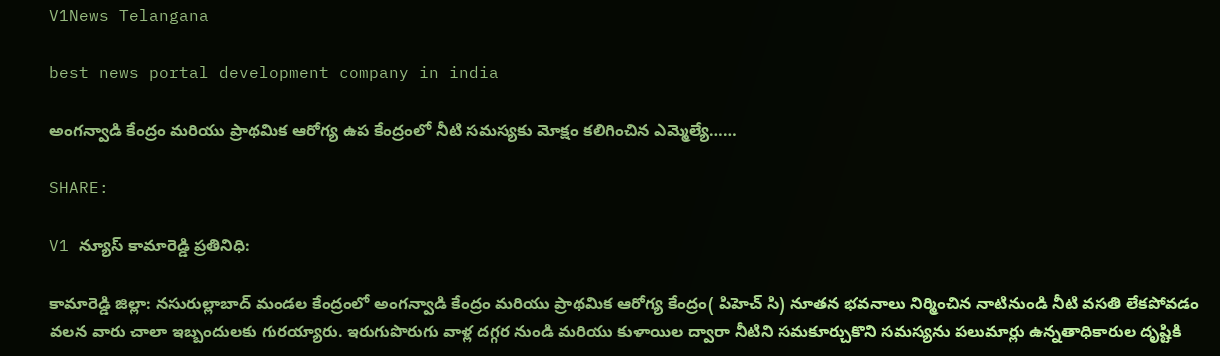V1News Telangana

best news portal development company in india

అంగన్వాడి కేంద్రం మరియు ప్రాథమిక ఆరోగ్య ఉప కేంద్రంలో నీటి సమస్యకు మోక్షం కలిగించిన ఎమ్మెల్యే……

SHARE:

V1 న్యూస్ కామారెడ్డి ప్రతినిధి:

కామారెడ్డి జిల్లా: నసురుల్లాబాద్ మండల కేంద్రంలో అంగన్వాడి కేంద్రం మరియు ప్రాథమిక ఆరోగ్య కేంద్రం( పిహెచ్ సి) నూతన భవనాలు నిర్మించిన నాటినుండి నీటి వసతి లేకపోవడం వలన వారు చాలా ఇబ్బందులకు గురయ్యారు. ఇరుగుపొరుగు వాళ్ల దగ్గర నుండి మరియు కుళాయిల ద్వారా నీటిని సమకూర్చుకొని సమస్యను పలుమార్లు ఉన్నతాధికారుల దృష్టికి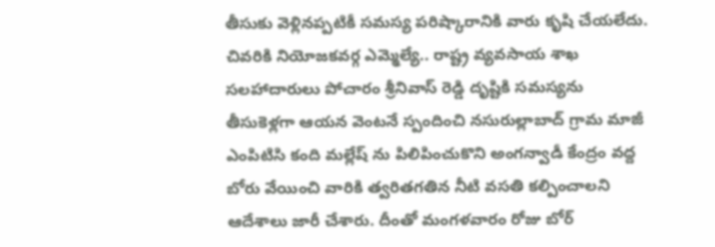తీసుకు వెళ్లినప్పటికీ సమస్య పరిష్కారానికి వారు కృషి చేయలేదు. చివరికి నియోజకవర్గ ఎమ్మెల్యే.. రాష్ట్ర వ్యవసాయ శాఖ సలహాదారులు పోచారం శ్రీనివాస్ రెడ్డి దృష్టికి సమస్యను తీసుకెళ్లగా ఆయన వెంటనే స్పందించి నసురుల్లాబాద్ గ్రామ మాజీ ఎంపిటిసి కంది మల్లేష్ ను పిలిపించుకొని అంగన్వాడీ కేంద్రం వద్ద బోరు వేయించి వారికి త్వరితగతిన నీటి వసతి కల్పించాలని ఆదేశాలు జారీ చేశారు. దీంతో మంగళవారం రోజు బోర్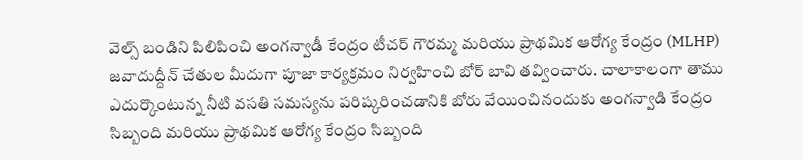వెల్స్ బండిని పిలిపించి అంగన్వాడీ కేంద్రం టీచర్ గౌరమ్మ మరియు ప్రాథమిక ఆరోగ్య కేంద్రం (MLHP) జవాదుద్దీన్ చేతుల మీదుగా పూజా కార్యక్రమం నిర్వహించి బోర్ బావి తవ్వించారు. చాలాకాలంగా తాము ఎదుర్కొంటున్న నీటి వసతి సమస్యను పరిష్కరించడానికి బోరు వేయించినందుకు అంగన్వాడి కేంద్రం సిబ్బంది మరియు ప్రాథమిక ఆరోగ్య కేంద్రం సిబ్బంది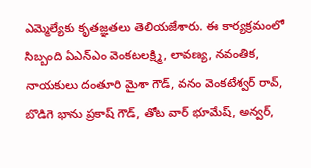ఎమ్మెల్యేకు కృతజ్ఞతలు తెలియజేశారు. ఈ కార్యక్రమంలో సిబ్బంది ఏఎన్ఎం వెంకటలక్ష్మి, లావణ్య, నవంతిక, నాయకులు దంతూరి మైశా గౌడ్, వనం వెంకటేశ్వర్ రావ్, బొడిగె భాను ప్రకాష్ గౌడ్, తోట వార్ భూమేష్, అన్వర్,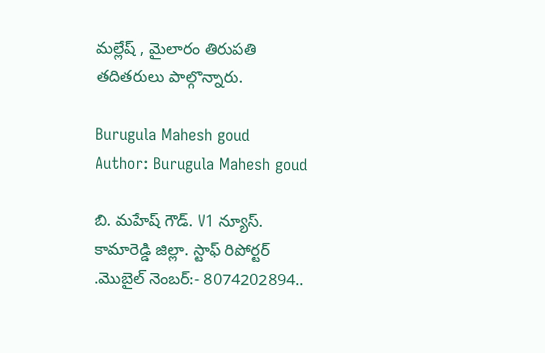మల్లేష్ , మైలారం తిరుపతి తదితరులు పాల్గొన్నారు.

Burugula Mahesh goud
Author: Burugula Mahesh goud

బి. మహేష్ గౌడ్. V1 న్యూస్. కామారెడ్డి జిల్లా. స్టాఫ్ రిపోర్టర్ .మొబైల్ నెంబర్:- 8074202894..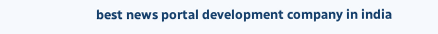best news portal development company in india